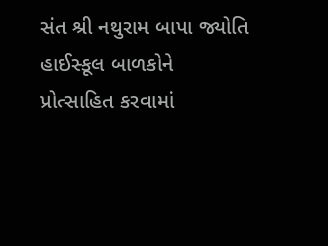સંત શ્રી નથુરામ બાપા જ્યોતિ હાઈસ્કૂલ બાળકોને પ્રોત્સાહિત કરવામાં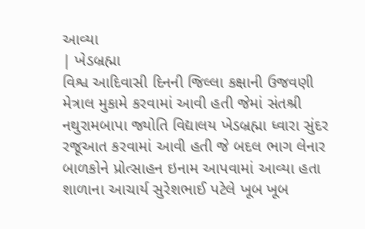આવ્યા
| ખેડબ્રહ્મા
વિશ્વ આદિવાસી દિનની જિલ્લા કક્ષાની ઉજવણી મેત્રાલ મુકામે કરવામાં આવી હતી જેમાં સંતશ્રી નથુરામબાપા જ્યોતિ વિદ્યાલય ખેડબ્રહ્મા ધ્વારા સુંદર રજૂઆત કરવામાં આવી હતી જે બદલ ભાગ લેનાર બાળકોને પ્રોત્સાહન ઇનામ આપવામાં આવ્યા હતા શાળાના આચાર્ય સુરેશભાઈ પટેલે ખૂબ ખૂબ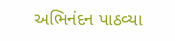અભિનંદન પાઠવ્યા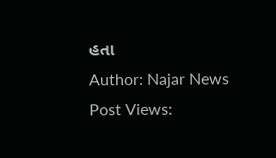હતા
Author: Najar News
Post Views: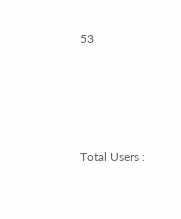53








Total Users :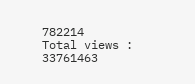782214
Total views : 33761463